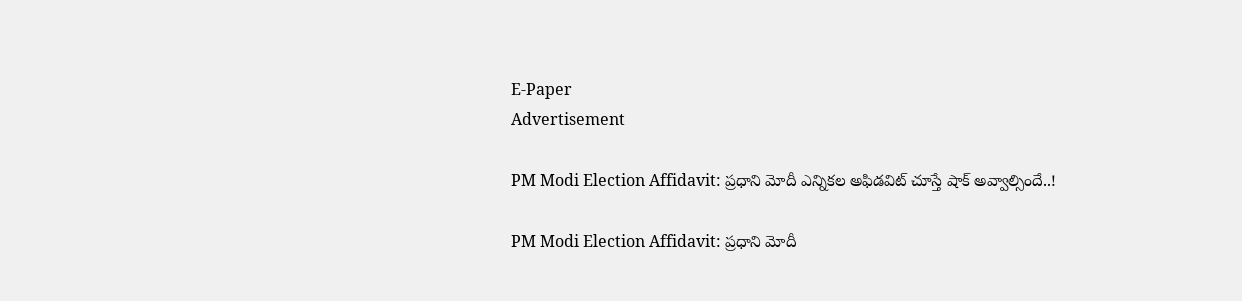E-Paper
Advertisement

PM Modi Election Affidavit: ప్రధాని మోదీ ఎన్నికల అఫిడవిట్ చూస్తే షాక్ అవ్వాల్సిందే..!

PM Modi Election Affidavit: ప్రధాని మోదీ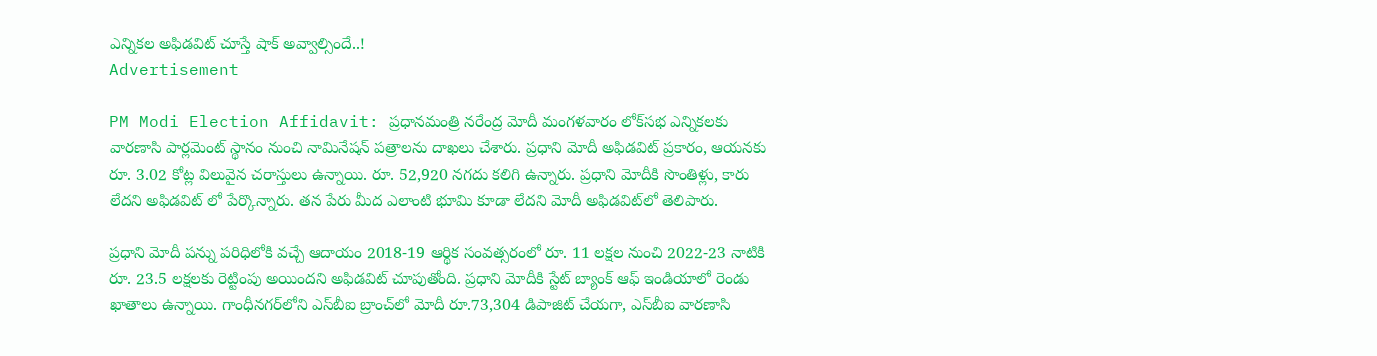ఎన్నికల అఫిడవిట్ చూస్తే షాక్ అవ్వాల్సిందే..!
Advertisement

PM Modi Election Affidavit: ప్రధానమంత్రి నరేంద్ర మోదీ మంగళవారం లోక్‌సభ ఎన్నికలకు వారణాసి పార్లమెంట్ స్థానం నుంచి నామినేషన్ పత్రాలను దాఖలు చేశారు. ప్రధాని మోదీ అఫిడవిట్ ప్రకారం, ఆయనకు రూ. 3.02 కోట్ల విలువైన చరాస్తులు ఉన్నాయి. రూ. 52,920 నగదు కలిగి ఉన్నారు. ప్రధాని మోదీకి సొంతిళ్లు, కారు లేదని అఫిడవిట్ లో పేర్కొన్నారు. తన పేరు మీద ఎలాంటి భూమి కూడా లేదని మోదీ అఫిడవిట్‌లో తెలిపారు.

ప్రధాని మోదీ పన్ను పరిధిలోకి వచ్చే ఆదాయం 2018-19 ఆర్థిక సంవత్సరంలో రూ. 11 లక్షల నుంచి 2022-23 నాటికి రూ. 23.5 లక్షలకు రెట్టింపు అయిందని అఫిడవిట్ చూపుతోంది. ప్రధాని మోదీకి స్టేట్ బ్యాంక్ ఆఫ్ ఇండియాలో రెండు ఖాతాలు ఉన్నాయి. గాంధీనగర్‌లోని ఎస్‌బీఐ బ్రాంచ్‌లో మోదీ రూ.73,304 డిపాజిట్ చేయగా, ఎస్‌బీఐ వారణాసి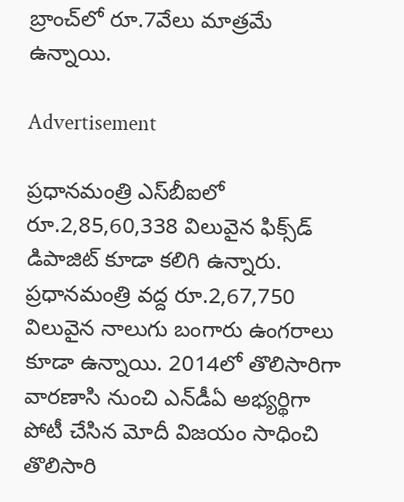బ్రాంచ్‌లో రూ.7వేలు మాత్రమే ఉన్నాయి.

Advertisement

ప్రధానమంత్రి ఎస్‌బీఐలో రూ.2,85,60,338 విలువైన ఫిక్స్‌డ్ డిపాజిట్ కూడా కలిగి ఉన్నారు. ప్రధానమంత్రి వద్ద రూ.2,67,750 విలువైన నాలుగు బంగారు ఉంగరాలు కూడా ఉన్నాయి. 2014లో తొలిసారిగా వారణాసి నుంచి ఎన్‌డీఏ అభ్యర్థిగా పోటీ చేసిన మోదీ విజయం సాధించి తొలిసారి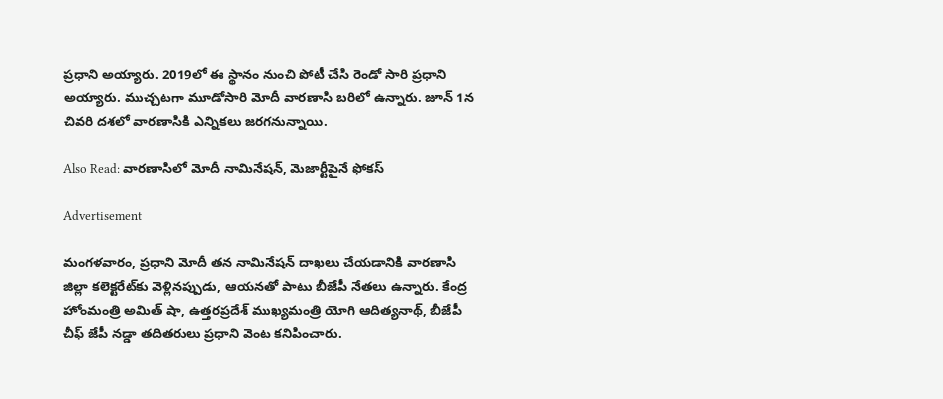ప్రధాని అయ్యారు. 2019లో ఈ స్థానం నుంచి పోటీ చేసి రెండో సారి ప్రధాని అయ్యారు. ముచ్చటగా మూడోసారి మోదీ వారణాసి బరిలో ఉన్నారు. జూన్ 1న చివరి దశలో వారణాసికి ఎన్నికలు జరగనున్నాయి.

Also Read: వారణాసిలో మోదీ నామినేషన్, మెజార్టీపైనే ఫోకస్

Advertisement

మంగళవారం, ప్రధాని మోదీ తన నామినేషన్ దాఖలు చేయడానికి వారణాసి జిల్లా కలెక్టరేట్‌కు వెళ్లినప్పుడు, ఆయనతో పాటు బీజేపీ నేతలు ఉన్నారు. కేంద్ర హోంమంత్రి అమిత్‌ షా, ఉత్తరప్రదేశ్‌ ముఖ్యమంత్రి యోగి ఆదిత్యనాథ్‌, బీజేపీ చీఫ్‌ జేపీ నడ్డా తదితరులు ప్రధాని వెంట కనిపించారు.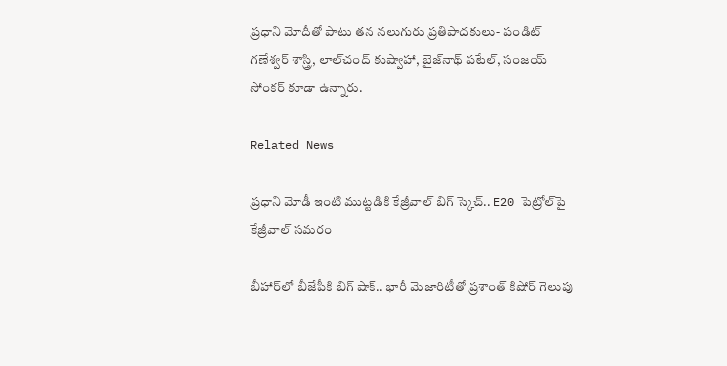ప్రధాని మోదీతో పాటు తన నలుగురు ప్రతిపాదకులు- పండిట్ గణేశ్వర్ శాస్త్రి, లాల్‌చంద్ కుష్వాహా, బైజ్‌నాథ్ పటేల్, సంజయ్ సోంకర్ కూడా ఉన్నారు.

Related News

ప్రధాని మోడీ ఇంటి ముట్టడికి కేజ్రీవాల్ బిగ్ స్కెచ్.. E20 పెట్రోల్‌పై కేజ్రీవాల్ సమరం

బీహార్‌లో బీజేపీకి బిగ్ షాక్.. భారీ మెజారిటీతో ప్రశాంత్ కిషోర్ గెలుపు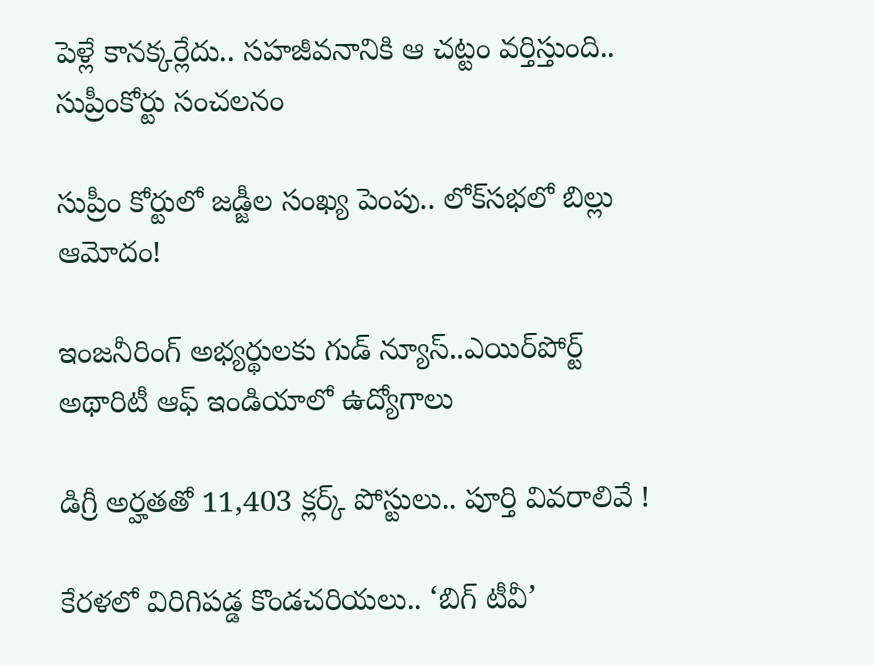పెళ్లే కానక్కర్లేదు.. సహజీవనానికి ఆ చట్టం వర్తిస్తుంది.. సుప్రీంకోర్టు సంచలనం

సుప్రీం కోర్టులో జడ్జీల సంఖ్య పెంపు.. లోక్‌సభలో బిల్లు ఆమోదం!

ఇంజనీరింగ్ అభ్యర్థులకు గుడ్ న్యూస్..ఎయిర్‌పోర్ట్ అథారిటీ ఆఫ్ ఇండియాలో ఉద్యోగాలు

డిగ్రీ అర్హతతో 11,403 క్లర్క్ పోస్టులు.. పూర్తి వివరాలివే !

కేరళలో విరిగిపడ్డ కొండచరియలు.. ‘బిగ్ టీవీ’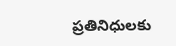ప్రతినిధులకు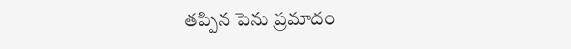తప్పిన పెను ప్రమాదం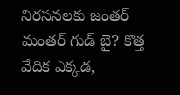నిరసనలకు జంతర్ మంతర్ గుడ్ బై? కొత్త వేదిక ఎక్కడ,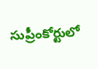సుప్రీంకోర్టులో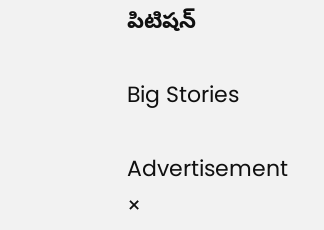పిటిషన్

Big Stories

Advertisement
×